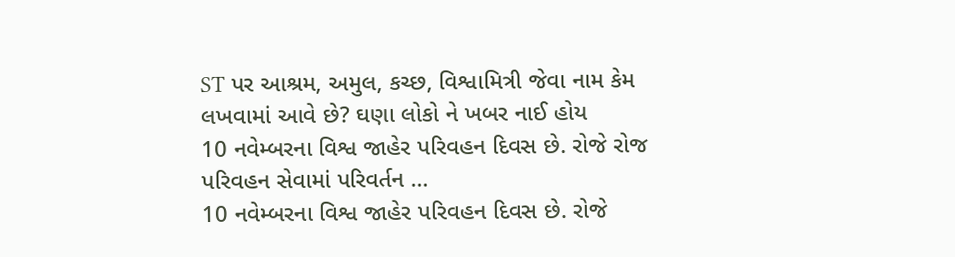ST પર આશ્રમ, અમુલ, કચ્છ, વિશ્વામિત્રી જેવા નામ કેમ લખવામાં આવે છે? ઘણા લોકો ને ખબર નાઈ હોય
10 નવેમ્બરના વિશ્વ જાહેર પરિવહન દિવસ છે. રોજે રોજ પરિવહન સેવામાં પરિવર્તન …
10 નવેમ્બરના વિશ્વ જાહેર પરિવહન દિવસ છે. રોજે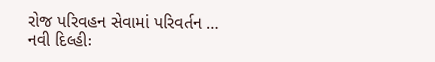રોજ પરિવહન સેવામાં પરિવર્તન …
નવી દિલ્હીઃ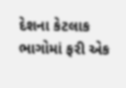દેશના કેટલાક ભાગોમાં ફરી એક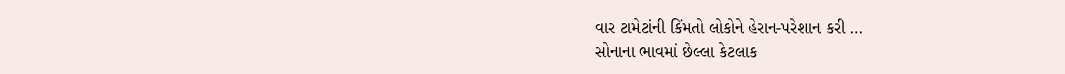વાર ટામેટાંની કિંમતો લોકોને હેરાન-પરેશાન કરી …
સોનાના ભાવમાં છેલ્લા કેટલાક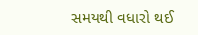સમયથી વધારો થઈ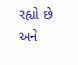રહ્યો છે અને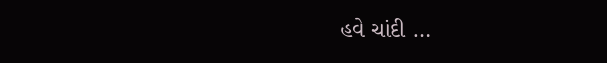હવે ચાંદી …